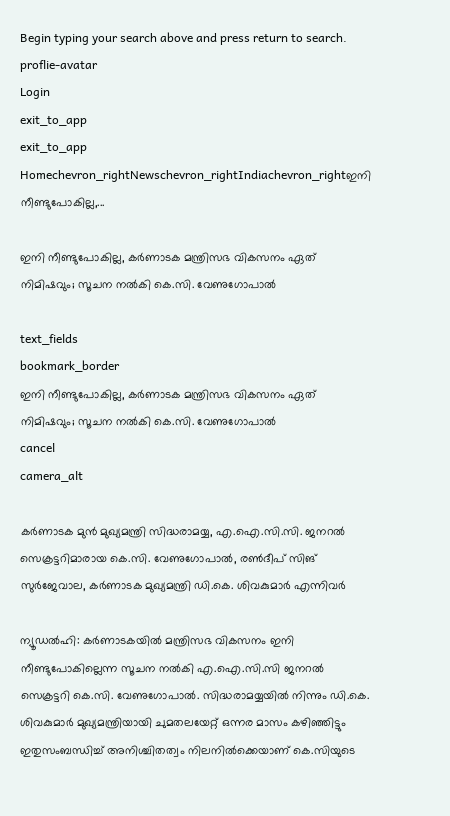Begin typing your search above and press return to search.
proflie-avatar
Login
exit_to_app
exit_to_app
Homechevron_rightNewschevron_rightIndiachevron_rightഇനി നീണ്ടുപോകില്ല,...

ഇനി നീണ്ടുപോകില്ല, കർണാടക മന്ത്രിസഭ വികസനം ഏത് നിമിഷവും; സൂചന നൽകി കെ.സി. വേണുഗോപാൽ

text_fields
bookmark_border
ഇനി നീണ്ടുപോകില്ല, കർണാടക മന്ത്രിസഭ വികസനം ഏത് നിമിഷവും; സൂചന നൽകി കെ.സി. വേണുഗോപാൽ
cancel
camera_alt

കർണാടക മുൻ മുഖ്യമന്ത്രി സിദ്ധരാമയ്യ, എ.ഐ.സി.സി. ജനറൽ സെക്രട്ടറിമാരായ കെ.സി. വേണുഗോപാൽ, രൺദീപ് സിങ് സുര്‍ജേവാല, കർണാടക മുഖ്യമന്ത്രി ഡി.കെ. ശിവകുമാർ എന്നിവർ

ന്യൂഡൽഹി: കർണാടകയിൽ മന്ത്രിസഭ വികസനം ഇനി നീണ്ടുപോകില്ലെന്ന സൂചന നൽകി എ.ഐ.സി.സി ജനറൽ സെക്രട്ടറി കെ.സി. വേണുഗോപാൽ. സിദ്ധരാമയ്യയിൽ നിന്നും ഡി.കെ. ശിവകുമാർ മുഖ്യമന്ത്രിയായി ചുമതലയേറ്റ് ഒന്നര മാസം കഴിഞ്ഞിട്ടും ഇതുസംബന്ധിച്ച് അനിശ്ചിതത്വം നിലനിൽക്കെയാണ് കെ.സിയുടെ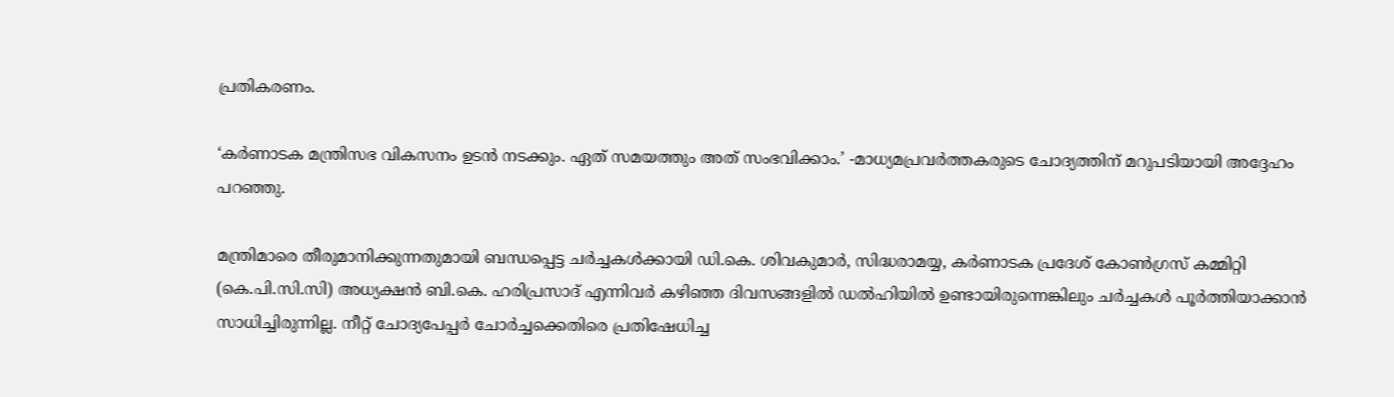പ്രതികരണം.

‘കർണാടക മന്ത്രിസഭ വികസനം ഉടൻ നടക്കും. ഏത് സമയത്തും അത് സംഭവിക്കാം.’ -മാധ്യമപ്രവർത്തകരുടെ ചോദ്യത്തിന് മറുപടിയായി അദ്ദേഹം പറഞ്ഞു.

മന്ത്രിമാരെ തീരുമാനിക്കുന്നതുമായി ബന്ധപ്പെട്ട ചർച്ചകൾക്കായി ഡി.കെ. ശിവകുമാർ, സിദ്ധരാമയ്യ, കർണാടക പ്രദേശ് കോൺഗ്രസ് കമ്മിറ്റി (കെ.പി.സി.സി) അധ്യക്ഷൻ ബി.കെ. ഹരിപ്രസാദ് എന്നിവർ കഴിഞ്ഞ ദിവസങ്ങളിൽ ഡൽഹിയിൽ ഉണ്ടായിരുന്നെങ്കിലും ചർച്ചകൾ പൂർത്തിയാക്കാൻ സാധിച്ചിരുന്നില്ല. നീറ്റ് ചോദ്യപേപ്പർ ചോർച്ചക്കെതിരെ പ്രതിഷേധിച്ച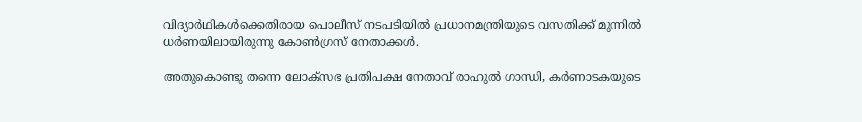വിദ്യാർഥികൾക്കെതിരായ പൊലീസ് നടപടിയിൽ പ്രധാനമന്ത്രിയുടെ വസതിക്ക് മുന്നിൽ ധർണയിലായിരുന്നു കോൺഗ്രസ് നേതാക്കൾ.

അതുകൊണ്ടു തന്നെ ലോക്സഭ പ്രതിപക്ഷ നേതാവ് രാഹുൽ ഗാന്ധി, കർണാടകയുടെ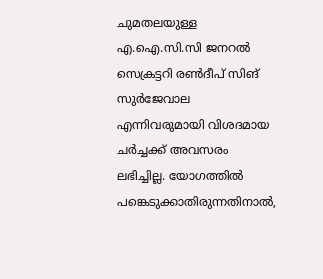ചുമതലയുള്ള എ.ഐ.സി.സി ജനറൽ സെക്രട്ടറി രൺദീപ് സിങ് സുര്‍ജേവാല എന്നിവരുമായി വിശദമായ ചർച്ചക്ക് അവസരം ലഭിച്ചില്ല. യോഗത്തിൽ പങ്കെടുക്കാതിരുന്നതിനാൽ,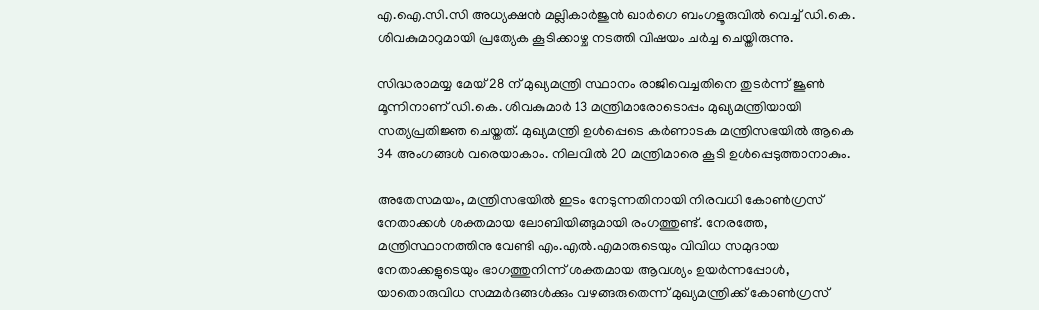എ.ഐ.സി.സി അധ്യക്ഷൻ മല്ലികാർജുൻ ഖാർഗെ ബംഗളൂരുവിൽ വെച്ച് ഡി.കെ. ശിവകുമാറുമായി പ്രത്യേക കൂടിക്കാഴ്ച നടത്തി വിഷയം ചർച്ച ചെയ്തിരുന്നു.

സിദ്ധരാമയ്യ മേയ് 28 ന് മുഖ്യമന്ത്രി സ്ഥാനം രാജിവെച്ചതിനെ തുടർന്ന് ജൂൺ മൂന്നിനാണ് ഡി.കെ. ശിവകുമാർ 13 മന്ത്രിമാരോടൊപ്പം മുഖ്യമന്ത്രിയായി സത്യപ്രതിജ്ഞ ചെയ്തത്. മുഖ്യമന്ത്രി ഉൾപ്പെടെ കർണാടക മന്ത്രിസഭയിൽ ആകെ 34 അംഗങ്ങൾ വരെയാകാം. നിലവിൽ 20 മന്ത്രിമാരെ കൂടി ഉൾപ്പെടുത്താനാകും.

അതേസമയം, മന്ത്രിസഭയിൽ ഇടം നേടുന്നതിനായി നിരവധി കോൺഗ്രസ് നേതാക്കൾ ശക്തമായ ലോബിയിങ്ങുമായി രംഗത്തുണ്ട്. നേരത്തേ, മന്ത്രിസ്ഥാനത്തിനു വേണ്ടി എം.എൽ.എമാരുടെയും വിവിധ സമുദായ നേതാക്കളുടെയും ഭാഗത്തുനിന്ന് ശക്തമായ ആവശ്യം ഉയർന്നപ്പോൾ, യാതൊരുവിധ സമ്മർദങ്ങൾക്കും വഴങ്ങരുതെന്ന് മുഖ്യമന്ത്രിക്ക് കോൺഗ്രസ്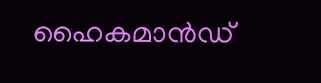ഹൈകമാൻഡ്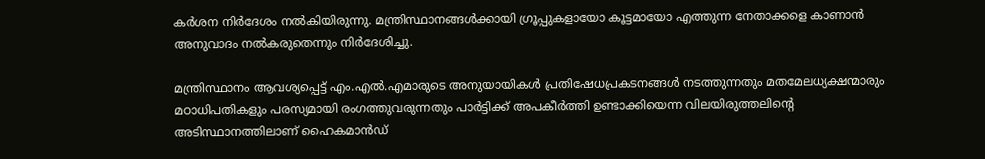കർശന നിർദേശം നൽകിയിരുന്നു. മന്ത്രിസ്ഥാനങ്ങൾക്കായി ഗ്രൂപ്പുകളായോ കൂട്ടമായോ എത്തുന്ന നേതാക്കളെ കാണാൻ അനുവാദം നൽകരുതെന്നും നിർദേശിച്ചു.

മന്ത്രിസ്ഥാനം ആവശ്യപ്പെട്ട് എം.എൽ.എമാരുടെ അനുയായികൾ പ്രതിഷേധപ്രകടനങ്ങൾ നടത്തുന്നതും മതമേലധ്യക്ഷന്മാരും മഠാധിപതികളും പരസ്യമായി രംഗത്തുവരുന്നതും പാർട്ടിക്ക് അപകീർത്തി ഉണ്ടാക്കിയെന്ന വിലയിരുത്തലിന്റെ അടിസ്ഥാനത്തിലാണ് ഹൈകമാൻഡ്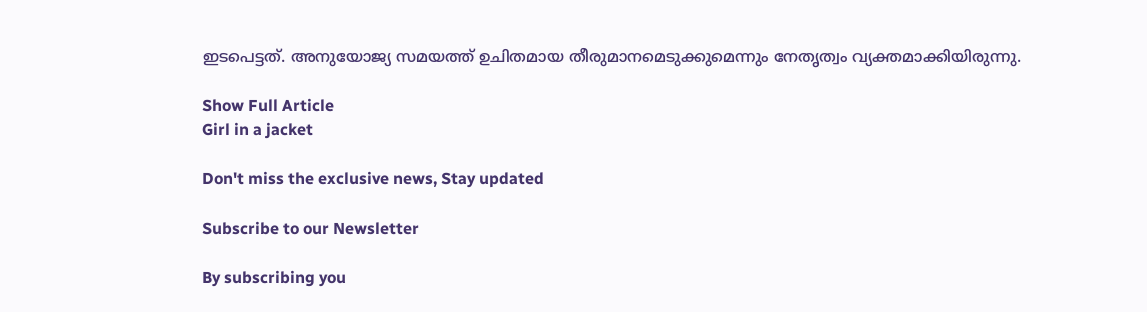ഇടപെട്ടത്. അനുയോജ്യ സമയത്ത് ഉചിതമായ തീരുമാനമെടുക്കുമെന്നും നേതൃത്വം വ്യക്തമാക്കിയിരുന്നു.

Show Full Article
Girl in a jacket

Don't miss the exclusive news, Stay updated

Subscribe to our Newsletter

By subscribing you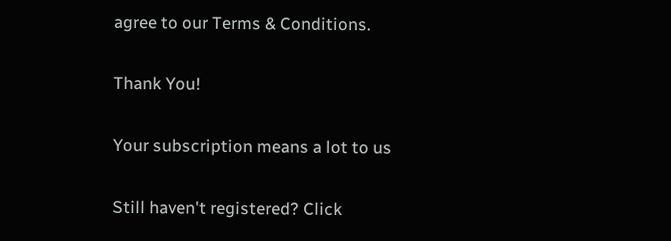agree to our Terms & Conditions.

Thank You!

Your subscription means a lot to us

Still haven't registered? Click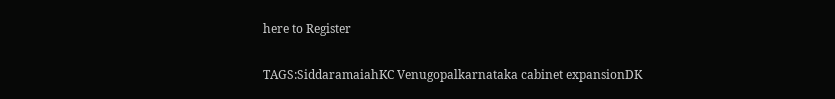here to Register

TAGS:SiddaramaiahKC Venugopalkarnataka cabinet expansionDK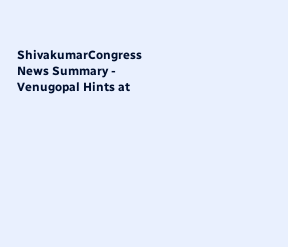ShivakumarCongress
News Summary - Venugopal Hints at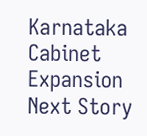Karnataka Cabinet Expansion
Next Story